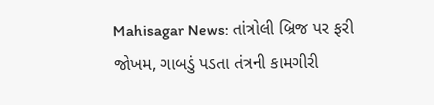Mahisagar News: તાંત્રોલી બ્રિજ પર ફરી જોખમ, ગાબડું પડતા તંત્રની કામગીરી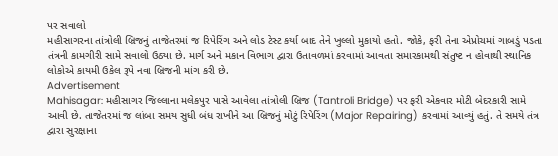પર સવાલો
મહીસાગરના તાંત્રોલી બ્રિજનું તાજેતરમાં જ રિપેરિંગ અને લોડ ટેસ્ટ કર્યા બાદ તેને ખુલ્લો મુકાયો હતો. જોકે, ફરી તેના એપ્રોચમાં ગાબડું પડતા તંત્રની કામગીરી સામે સવાલો ઉઠ્યા છે. માર્ગ અને મકાન વિભાગ દ્વારા ઉતાવળમાં કરવામાં આવતા સમારકામથી સંતુષ્ટ ન હોવાથી સ્થાનિક લોકોએ કાયમી ઉકેલ રૂપે નવા બ્રિજની માંગ કરી છે.
Advertisement
Mahisagar: મહીસાગર જિલ્લાના મલેકપુર પાસે આવેલા તાંત્રોલી બ્રિજ (Tantroli Bridge) પર ફરી એકવાર મોટી બેદરકારી સામે આવી છે. તાજેતરમાં જ લાંબા સમય સુધી બંધ રાખીને આ બ્રિજનું મોટું રિપેરિંગ (Major Repairing) કરવામાં આવ્યું હતું. તે સમયે તંત્ર દ્વારા સુરક્ષાના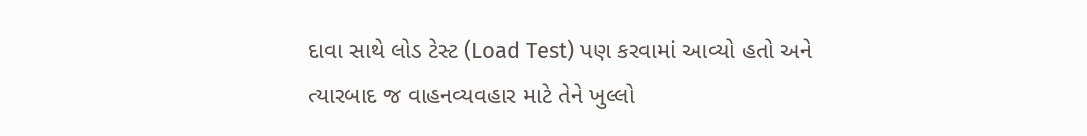દાવા સાથે લોડ ટેસ્ટ (Load Test) પણ કરવામાં આવ્યો હતો અને ત્યારબાદ જ વાહનવ્યવહાર માટે તેને ખુલ્લો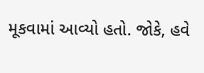મૂકવામાં આવ્યો હતો. જોકે, હવે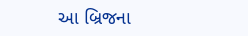આ બ્રિજના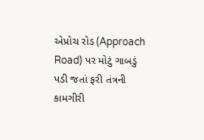એપ્રોચ રોડ (Approach Road) પર મોટું ગાબડું પડી જતાં ફરી તંત્રની કામગીરી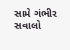સામે ગંભીર સવાલો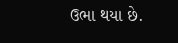ઉભા થયા છે.